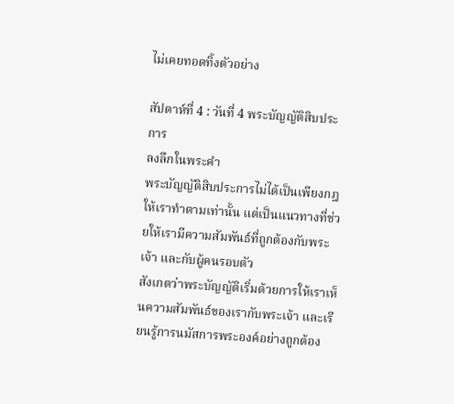ไม่เคยทอดทิ้งตัวอย่าง

สัปดาห์ที่ 4 : วันที่ 4 พระบัญญัติสิบประการ
ลงลึกในพระคำ
พระบัญญัติสิบประการไม่ได้เป็นเพียงกฎให้เราทำตามเท่านั้น แต่เป็นแนวทางที่ช่วยให้เรามีความสัมพันธ์ที่ถูกต้องกับพระเจ้า และกับผู้คนรอบตัว
สังเกตว่าพระบัญญัติเริ่มด้วยการให้เราเห็นความสัมพันธ์ของเรากับพระเจ้า และเรียนรู้การนมัสการพระองค์อย่างถูกต้อง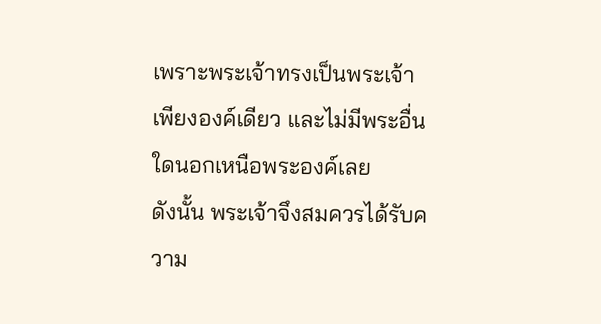เพราะพระเจ้าทรงเป็นพระเจ้าเพียงองค์เดียว และไม่มีพระอื่นใดนอกเหนือพระองค์เลย
ดังนั้น พระเจ้าจึงสมควรได้รับความ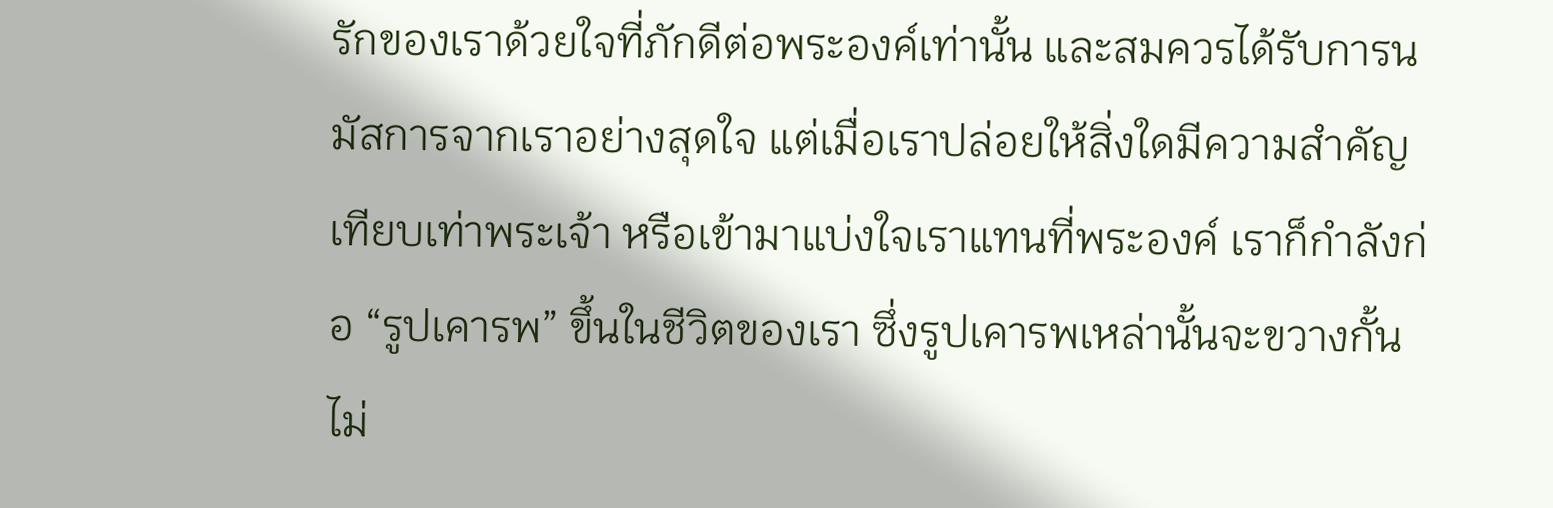รักของเราด้วยใจที่ภักดีต่อพระองค์เท่านั้น และสมควรได้รับการนมัสการจากเราอย่างสุดใจ แต่เมื่อเราปล่อยให้สิ่งใดมีความสำคัญเทียบเท่าพระเจ้า หรือเข้ามาแบ่งใจเราแทนที่พระองค์ เราก็กำลังก่อ “รูปเคารพ” ขึ้นในชีวิตของเรา ซึ่งรูปเคารพเหล่านั้นจะขวางกั้นไม่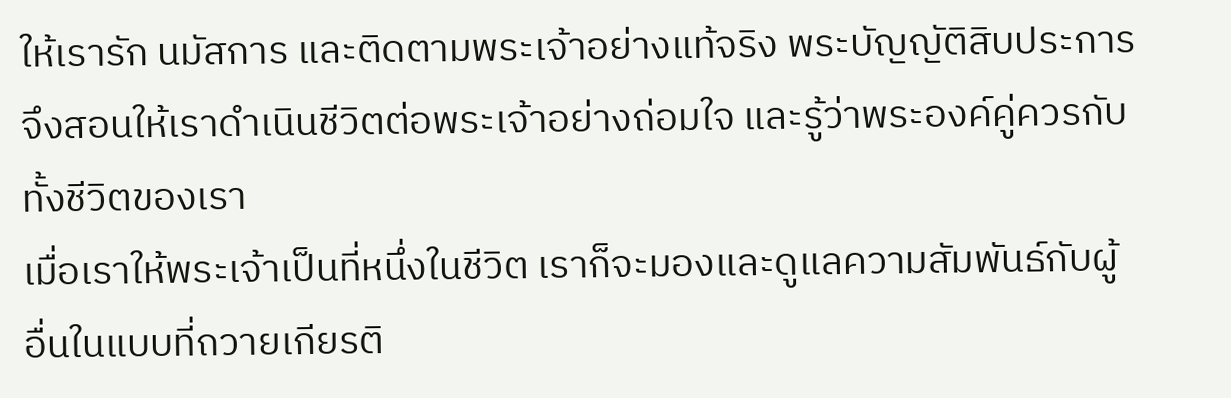ให้เรารัก นมัสการ และติดตามพระเจ้าอย่างแท้จริง พระบัญญัติสิบประการจึงสอนให้เราดำเนินชีวิตต่อพระเจ้าอย่างถ่อมใจ และรู้ว่าพระองค์คู่ควรกับทั้งชีวิตของเรา
เมื่อเราให้พระเจ้าเป็นที่หนึ่งในชีวิต เราก็จะมองและดูแลความสัมพันธ์กับผู้อื่นในแบบที่ถวายเกียรติ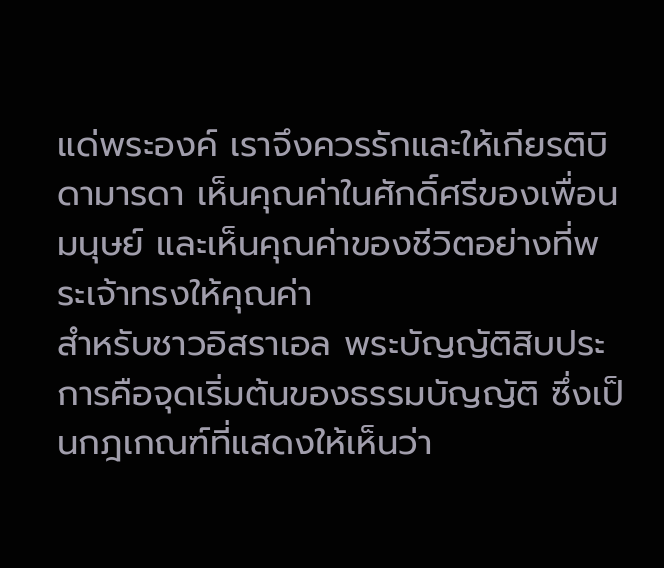แด่พระองค์ เราจึงควรรักและให้เกียรติบิดามารดา เห็นคุณค่าในศักดิ์ศรีของเพื่อนมนุษย์ และเห็นคุณค่าของชีวิตอย่างที่พระเจ้าทรงให้คุณค่า
สำหรับชาวอิสราเอล พระบัญญัติสิบประการคือจุดเริ่มต้นของธรรมบัญญัติ ซึ่งเป็นกฎเกณฑ์ที่แสดงให้เห็นว่า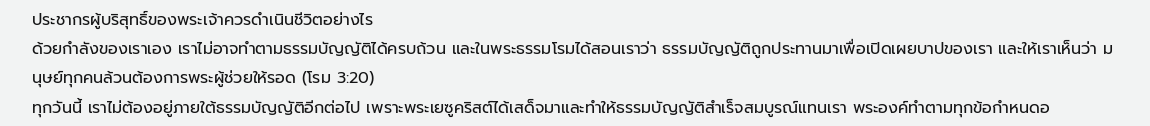ประชากรผู้บริสุทธิ์ของพระเจ้าควรดำเนินชีวิตอย่างไร
ด้วยกำลังของเราเอง เราไม่อาจทำตามธรรมบัญญัติได้ครบถ้วน และในพระธรรมโรมได้สอนเราว่า ธรรมบัญญัติถูกประทานมาเพื่อเปิดเผยบาปของเรา และให้เราเห็นว่า มนุษย์ทุกคนล้วนต้องการพระผู้ช่วยให้รอด (โรม 3:20)
ทุกวันนี้ เราไม่ต้องอยู่ภายใต้ธรรมบัญญัติอีกต่อไป เพราะพระเยซูคริสต์ได้เสด็จมาและทำให้ธรรมบัญญัติสำเร็จสมบูรณ์แทนเรา พระองค์ทำตามทุกข้อกำหนดอ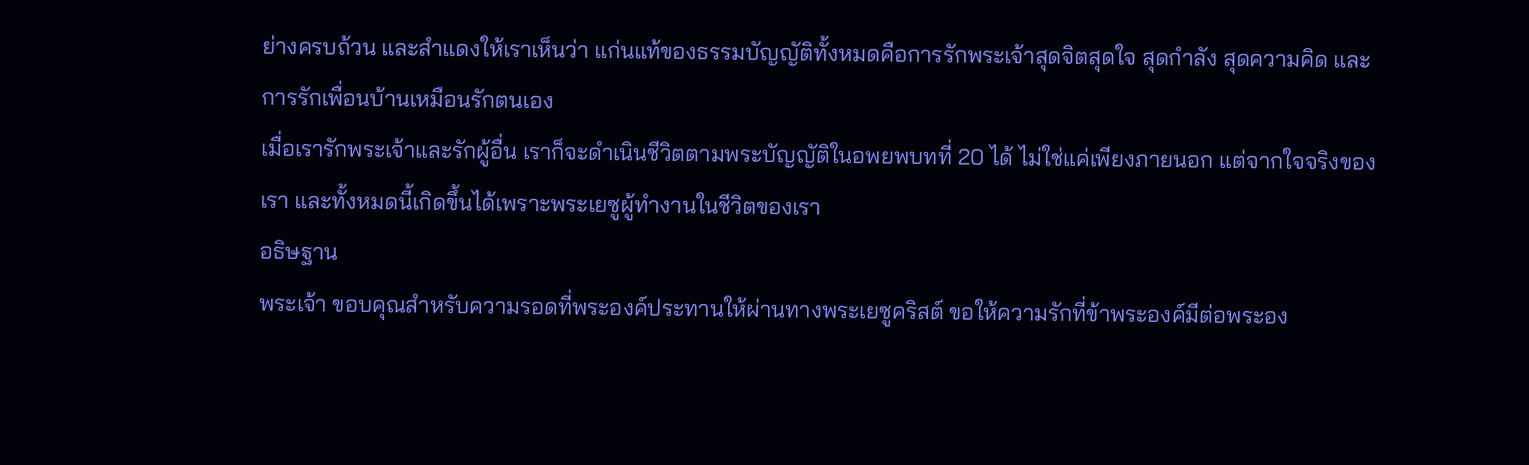ย่างครบถ้วน และสำแดงให้เราเห็นว่า แก่นแท้ของธรรมบัญญัติทั้งหมดคือการรักพระเจ้าสุดจิตสุดใจ สุดกำลัง สุดความคิด และการรักเพื่อนบ้านเหมือนรักตนเอง
เมื่อเรารักพระเจ้าและรักผู้อื่น เราก็จะดำเนินชีวิตตามพระบัญญัติในอพยพบทที่ 20 ได้ ไม่ใช่แค่เพียงภายนอก แต่จากใจจริงของเรา และทั้งหมดนี้เกิดขึ้นได้เพราะพระเยซูผู้ทำงานในชีวิตของเรา
อธิษฐาน
พระเจ้า ขอบคุณสำหรับความรอดที่พระองค์ประทานให้ผ่านทางพระเยซูคริสต์ ขอให้ความรักที่ข้าพระองค์มีต่อพระอง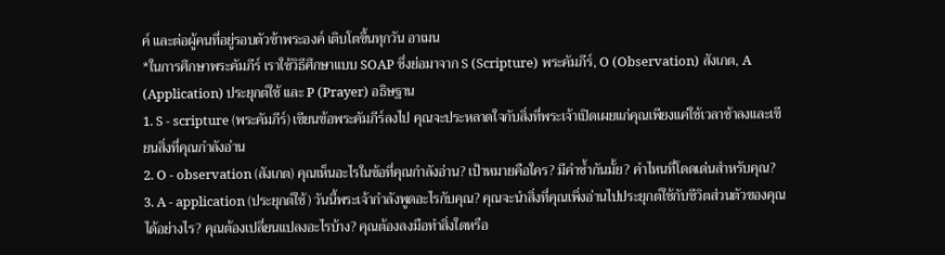ค์ และต่อผู้คนที่อยู่รอบตัวข้าพระองค์ เติบโตขึ้นทุกวัน อาเมน
*ในการศึกษาพระคัมภีร์ เราใช้วิธีศึกษาแบบ SOAP ซึ่งย่อมาจาก S (Scripture) พระคัมภีร์, O (Observation) สังเกต, A (Application) ประยุกต์ใช้ และ P (Prayer) อธิษฐาน
1. S - scripture (พระคัมภีร์) เขียนข้อพระคัมภีร์ลงไป คุณจะประหลาดใจกับสิ่งที่พระเจ้าเปิดเผยแก่คุณเพียงแค่ใช้เวลาช้าลงและเขียนสิ่งที่คุณกำลังอ่าน
2. O - observation (สังเกต) คุณเห็นอะไรในข้อที่คุณกำลังอ่าน? เป้าหมายคือใคร? มีคำซ้ำกันมั้ย? คำไหนที่โดดเด่นสำหรับคุณ?
3. A - application (ประยุกต์ใช้) วันนี้พระเจ้ากำลังพูดอะไรกับคุณ? คุณจะนำสิ่งที่คุณเพิ่งอ่านไปประยุกต์ใช้กับชีวิตส่วนตัวของคุณได้อย่างไร? คุณต้องเปลี่ยนแปลงอะไรบ้าง? คุณต้องลงมือทำสิ่งใดหรือ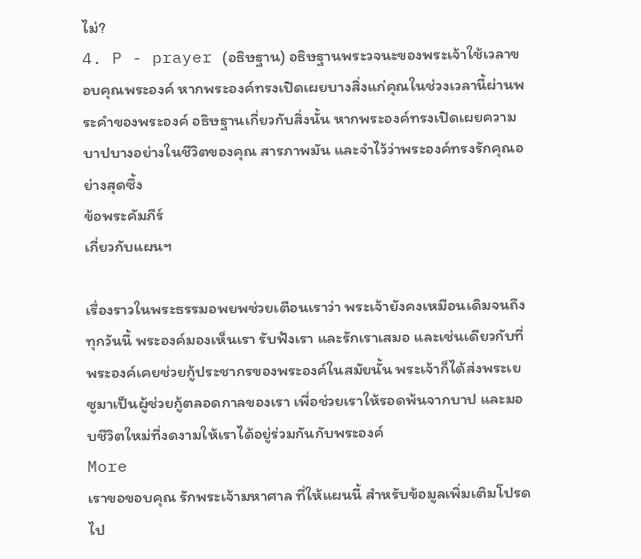ไม่?
4. P - prayer (อธิษฐาน) อธิษฐานพระวจนะของพระเจ้าใช้เวลาขอบคุณพระองค์ หากพระองค์ทรงเปิดเผยบางสิ่งแก่คุณในช่วงเวลานี้ผ่านพระคำของพระองค์ อธิษฐานเกี่ยวกับสิ่งนั้น หากพระองค์ทรงเปิดเผยความบาปบางอย่างในชีวิตของคุณ สารภาพมัน และจำไว้ว่าพระองค์ทรงรักคุณอย่างสุดซึ้ง
ข้อพระคัมภีร์
เกี่ยวกับแผนฯ

เรื่องราวในพระธรรมอพยพช่วยเตือนเราว่า พระเจ้ายังคงเหมือนเดิมจนถึงทุกวันนี้ พระองค์มองเห็นเรา รับฟังเรา และรักเราเสมอ และเช่นเดียวกับที่พระองค์เคยช่วยกู้ประชากรของพระองค์ในสมัยนั้น พระเจ้าก็ได้ส่งพระเยซูมาเป็นผู้ช่วยกู้ตลอดกาลของเรา เพื่อช่วยเราให้รอดพ้นจากบาป และมอบชีวิตใหม่ที่งดงามให้เราได้อยู่ร่วมกันกับพระองค์
More
เราขอขอบคุณ รักพระเจ้ามหาศาล ที่ให้แผนนี้ สำหรับข้อมูลเพิ่มเติมโปรดไป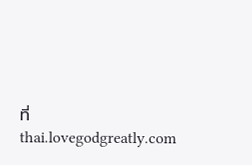ที่ thai.lovegodgreatly.com